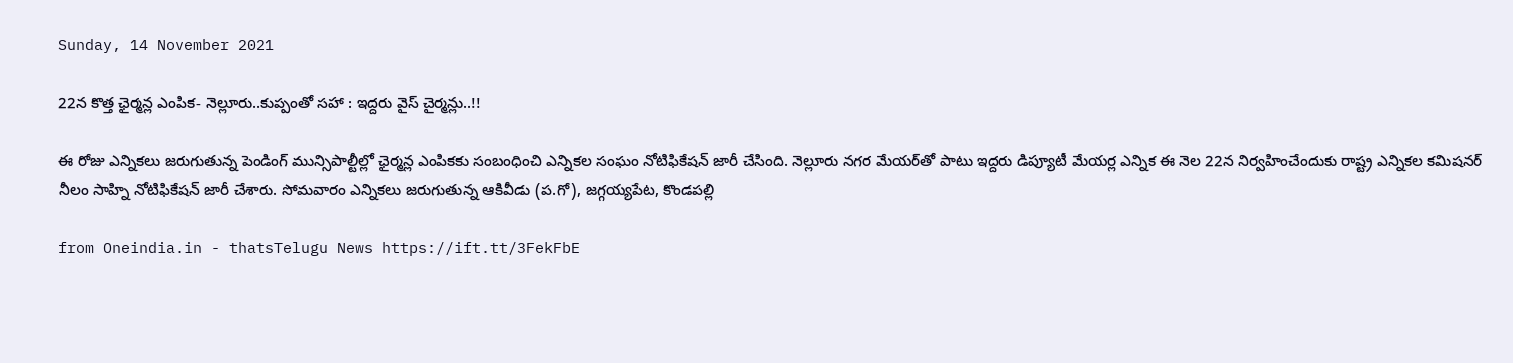Sunday, 14 November 2021

22న కొత్త ఛైర్మన్ల ఎంపిక- నెల్లూరు..కుప్పంతో సహా : ఇద్దరు వైస్‌ చైర్మన్లు..!!

ఈ రోజు ఎన్నికలు జరుగుతున్న పెండింగ్ మున్సిపాల్టీల్లో ఛైర్మన్ల ఎంపికకు సంబంధించి ఎన్నికల సంఘం నోటిఫికేషన్ జారీ చేసింది. నెల్లూరు నగర మేయర్‌తో పాటు ఇద్దరు డిప్యూటీ మేయర్ల ఎన్నిక ఈ నెల 22న నిర్వహించేందుకు రాష్ట్ర ఎన్నికల కమిషనర్‌ నీలం సాహ్ని నోటిఫికేషన్‌ జారీ చేశారు. సోమవారం ఎన్నికలు జరుగుతున్న ఆకివీడు (ప.గో), జగ్గయ్యపేట, కొండపల్లి

from Oneindia.in - thatsTelugu News https://ift.tt/3FekFbE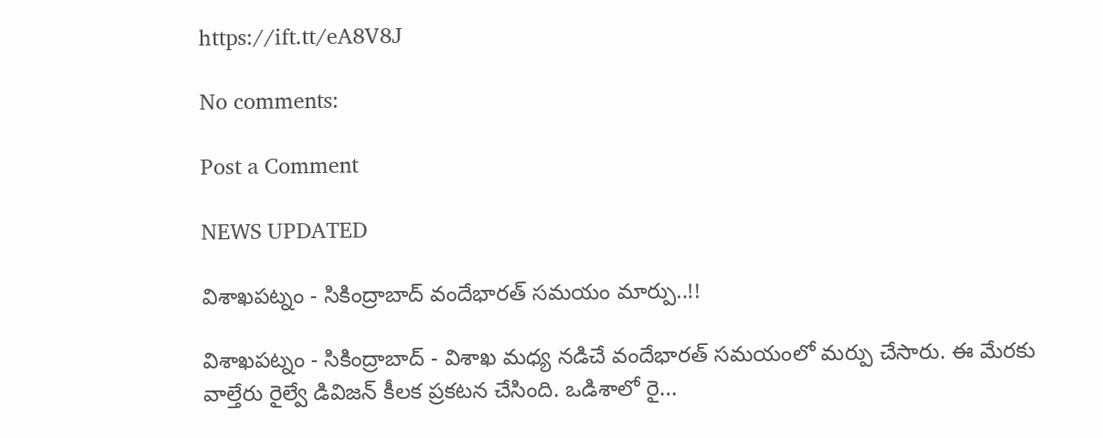https://ift.tt/eA8V8J

No comments:

Post a Comment

NEWS UPDATED

విశాఖపట్నం - సికింద్రాబాద్ వందేభారత్ సమయం మార్పు..!!

విశాఖపట్నం - సికింద్రాబాద్ - విశాఖ మధ్య నడిచే వందేభారత్ సమయంలో మర్పు చేసారు. ఈ మేరకు వాల్తేరు రైల్వే డివిజన్ కీలక ప్రకటన చేసింది. ఒడిశాలో రై...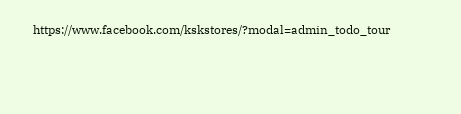https://www.facebook.com/kskstores/?modal=admin_todo_tour